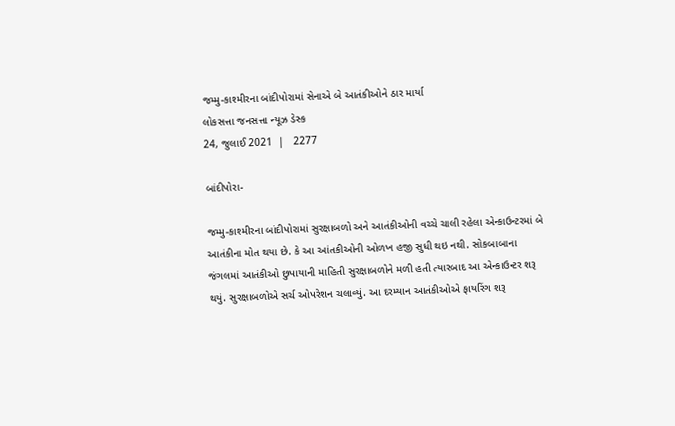જમ્મુ-કાશ્મીરના બાંદીપોરામાં સેનાએ બે આતંકીઓને ઠાર માર્યા
લોકસત્તા જનસત્તા ન્યૂઝ ડેસ્ક
24, જુલાઈ 2021  |   2277

બાંદીપોરા-

જમ્મુ-કાશ્મીરના બાંદીપોરામાં સુરક્ષાબળો અને આતંકીઓની વચ્ચે ચાલી રહેલા એન્કાઉન્ટરમાં બે આતંકીના મોત થયા છે. કે આ આંતકીઓની ઓળખ હજી સુધી થઇ નથી. સોકબાબાના જંગલમાં આતંકીઓ છુપાયાની માહિતી સુરક્ષાબળોને મળી હતી ત્યારબાદ આ એન્કાઉન્ટર શરૂ થયું. સુરક્ષાબળોએ સર્ચ ઓપરેશન ચલાવ્યું. આ દરમ્યાન આતંકીઓએ ફાયરિંગ શરૂ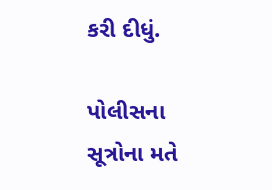કરી દીધું.

પોલીસના સૂત્રોના મતે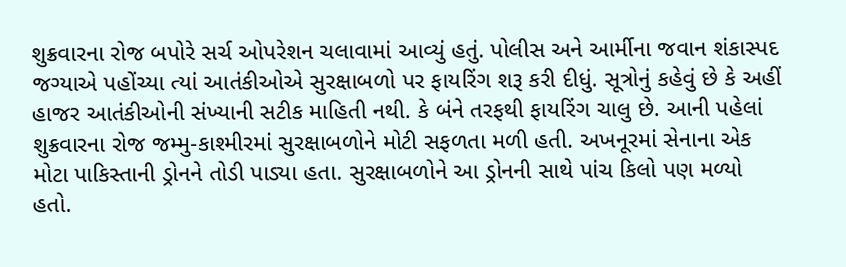શુક્રવારના રોજ બપોરે સર્ચ ઓપરેશન ચલાવામાં આવ્યું હતું. પોલીસ અને આર્મીના જવાન શંકાસ્પદ જગ્યાએ પહોંચ્યા ત્યાં આતંકીઓએ સુરક્ષાબળો પર ફાયરિંગ શરૂ કરી દીધું. સૂત્રોનું કહેવું છે કે અહીં હાજર આતંકીઓની સંખ્યાની સટીક માહિતી નથી. કે બંને તરફથી ફાયરિંગ ચાલુ છે. આની પહેલાં શુક્રવારના રોજ જમ્મુ-કાશ્મીરમાં સુરક્ષાબળોને મોટી સફળતા મળી હતી. અખનૂરમાં સેનાના એક મોટા પાકિસ્તાની ડ્રોનને તોડી પાડ્યા હતા. સુરક્ષાબળોને આ ડ્રોનની સાથે પાંચ કિલો પણ મળ્યો હતો.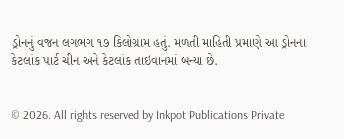ડ્રોનનું વજન લગભગ ૧૭ કિલોગ્રામ હતું. મળતી માહિતી પ્રમાણે આ ડ્રોનના કેટલાંક પાર્ટ ચીન અને કેટલાંક તાઇવાનમાં બન્યા છે.


© 2026. All rights reserved by Inkpot Publications Private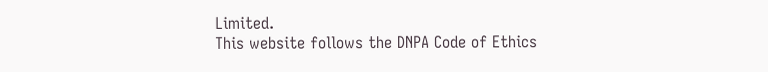Limited.
This website follows the DNPA Code of Ethics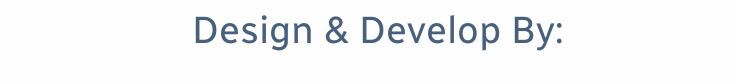Design & Develop By: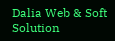Dalia Web & Soft Solution